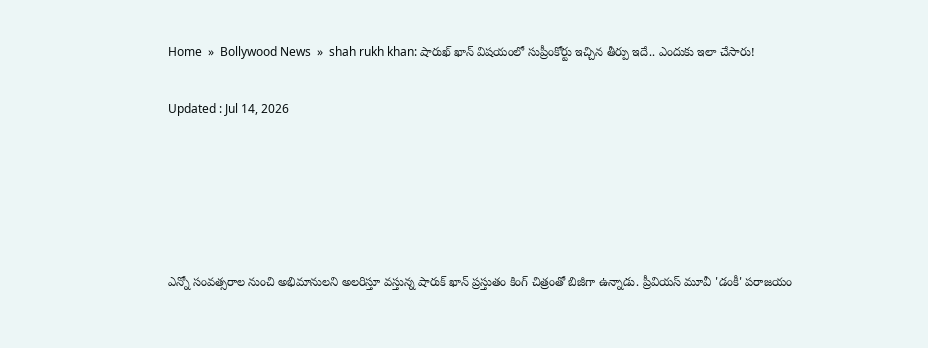Home  »  Bollywood News  »  shah rukh khan: షారుఖ్ ఖాన్‌ విషయంలో సుప్రీంకోర్టు ఇచ్చిన తీర్పు ఇదే.. ఎందుకు ఇలా చేసారు!

Updated : Jul 14, 2026





ఎన్నో సంవత్సరాల నుంచి అభిమానులని అలరిస్తూ వస్తున్న షారుక్ ఖాన్ ప్రస్తుతం కింగ్ చిత్రంతో బిజీగా ఉన్నాడు. ప్రీవియస్ మూవీ 'డంకీ' పరాజయం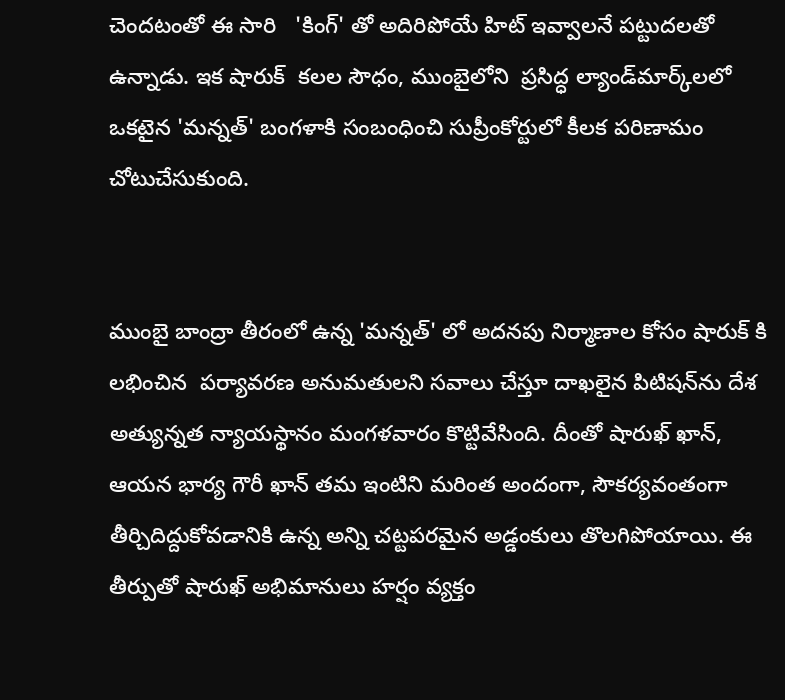చెందటంతో ఈ సారి   'కింగ్' తో అదిరిపోయే హిట్ ఇవ్వాలనే పట్టుదలతో ఉన్నాడు. ఇక షారుక్  కలల సౌధం, ముంబైలోని  ప్రసిద్ధ ల్యాండ్‌మార్క్‌లలో ఒకటైన 'మన్నత్' బంగళాకి సంబంధించి సుప్రీంకోర్టులో కీలక పరిణామం చోటుచేసుకుంది.


ముంబై బాంద్రా తీరంలో ఉన్న 'మన్నత్' లో అదనపు నిర్మాణాల కోసం షారుక్ కి లభించిన  పర్యావరణ అనుమతులని సవాలు చేస్తూ దాఖలైన పిటిషన్‌ను దేశ అత్యున్నత న్యాయస్థానం మంగళవారం కొట్టివేసింది. దీంతో షారుఖ్ ఖాన్, ఆయన భార్య గౌరీ ఖాన్ తమ ఇంటిని మరింత అందంగా, సౌకర్యవంతంగా తీర్చిదిద్దుకోవడానికి ఉన్న అన్ని చట్టపరమైన అడ్డంకులు తొలగిపోయాయి. ఈ తీర్పుతో షారుఖ్ అభిమానులు హర్షం వ్యక్తం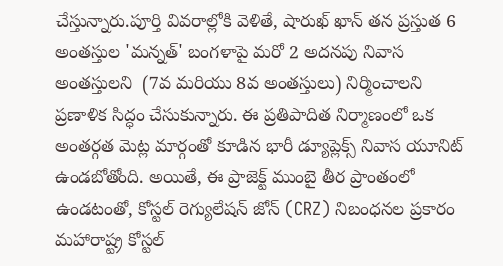చేస్తున్నారు.పూర్తి వివరాల్లోకి వెళితే, షారుఖ్ ఖాన్ తన ప్రస్తుత 6 అంతస్తుల 'మన్నత్' బంగళాపై మరో 2 అదనపు నివాస అంతస్తులని  (7వ మరియు 8వ అంతస్తులు) నిర్మించాలని ప్రణాళిక సిద్ధం చేసుకున్నారు. ఈ ప్రతిపాదిత నిర్మాణంలో ఒక అంతర్గత మెట్ల మార్గంతో కూడిన భారీ డ్యూప్లెక్స్ నివాస యూనిట్ ఉండబోతోంది. అయితే, ఈ ప్రాజెక్ట్ ముంబై తీర ప్రాంతంలో ఉండటంతో, కోస్టల్ రెగ్యులేషన్ జోన్ (CRZ) నిబంధనల ప్రకారం మహారాష్ట్ర కోస్టల్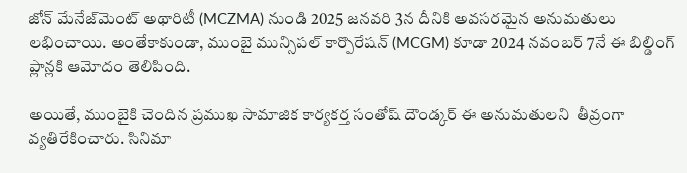జోన్ మేనేజ్‌మెంట్ అథారిటీ (MCZMA) నుండి 2025 జనవరి 3న దీనికి అవసరమైన అనుమతులు లభించాయి. అంతేకాకుండా, ముంబై మున్సిపల్ కార్పొరేషన్ (MCGM) కూడా 2024 నవంబర్ 7నే ఈ బిల్డింగ్ ప్లాన్లకి ఆమోదం తెలిపింది.

అయితే, ముంబైకి చెందిన ప్రముఖ సామాజిక కార్యకర్త సంతోష్ దౌండ్కర్ ఈ అనుమతులని  తీవ్రంగా వ్యతిరేకించారు. సినిమా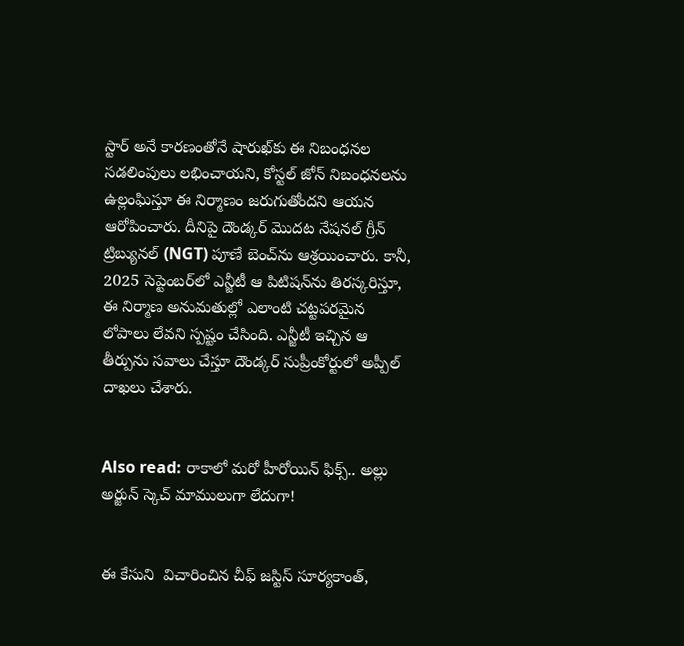స్టార్ అనే కారణంతోనే షారుఖ్‌కు ఈ నిబంధనల సడలింపులు లభించాయని, కోస్టల్ జోన్ నిబంధనలను ఉల్లంఘిస్తూ ఈ నిర్మాణం జరుగుతోందని ఆయన ఆరోపించారు. దీనిపై దౌండ్కర్ మొదట నేషనల్ గ్రీన్ ట్రిబ్యునల్ (NGT) పూణే బెంచ్‌ను ఆశ్రయించారు. కానీ, 2025 సెప్టెంబర్‌లో ఎన్జీటీ ఆ పిటిషన్‌ను తిరస్కరిస్తూ, ఈ నిర్మాణ అనుమతుల్లో ఎలాంటి చట్టపరమైన లోపాలు లేవని స్పష్టం చేసింది. ఎన్జీటీ ఇచ్చిన ఆ తీర్పును సవాలు చేస్తూ దౌండ్కర్ సుప్రీంకోర్టులో అప్పీల్ దాఖలు చేశారు.


Also read: రాకాలో మరో హీరోయిన్ ఫిక్స్.. అల్లు అర్జున్ స్కెచ్ మాములుగా లేదుగా!


ఈ కేసుని  విచారించిన చీఫ్ జస్టిస్ సూర్యకాంత్,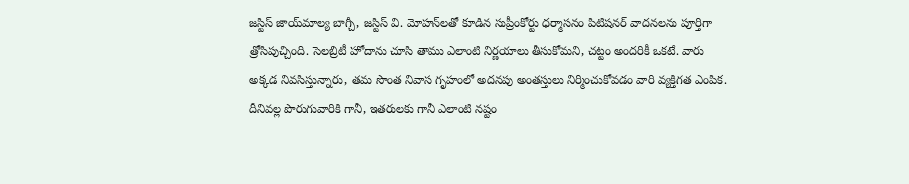జస్టిస్ జాయ్‌మాల్య బాగ్చీ, జస్టిస్ వి. మోహన్‌లతో కూడిన సుప్రీంకోర్టు ధర్మాసనం పిటిషనర్ వాదనలను పూర్తిగా త్రోసిపుచ్చింది. సెలబ్రిటీ హోదాను చూసి తాము ఎలాంటి నిర్ణయాలు తీసుకోమని, చట్టం అందరికీ ఒకటే. వారు అక్కడ నివసిస్తున్నారు, తమ సొంత నివాస గృహంలో అదనపు అంతస్తులు నిర్మించుకోవడం వారి వ్యక్తిగత ఎంపిక. దీనివల్ల పొరుగువారికి గానీ, ఇతరులకు గానీ ఎలాంటి నష్టం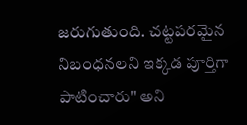జరుగుతుంది. చట్టపరమైన నిబంధనలని ఇక్కడ పూర్తిగా పాటించారు" అని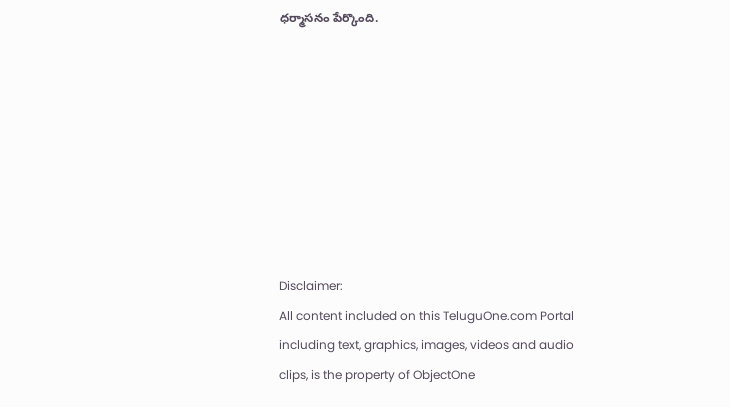ధర్మాసనం పేర్కొంది.








Disclaimer:
All content included on this TeluguOne.com Portal including text, graphics, images, videos and audio clips, is the property of ObjectOne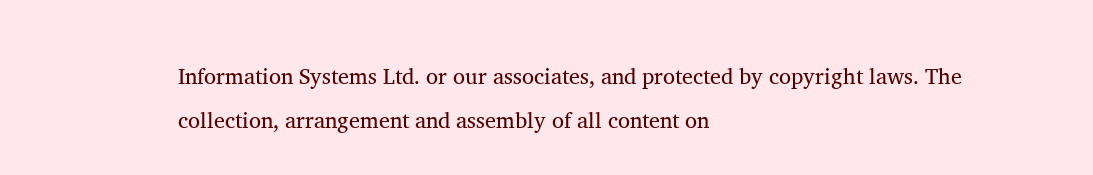Information Systems Ltd. or our associates, and protected by copyright laws. The collection, arrangement and assembly of all content on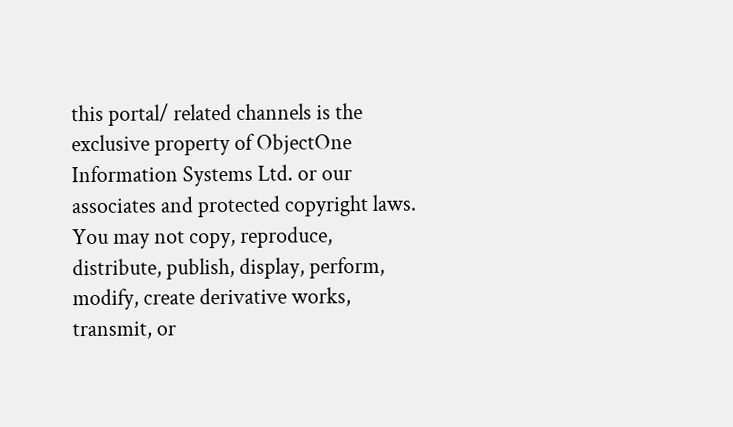this portal/ related channels is the exclusive property of ObjectOne Information Systems Ltd. or our associates and protected copyright laws.
You may not copy, reproduce, distribute, publish, display, perform, modify, create derivative works, transmit, or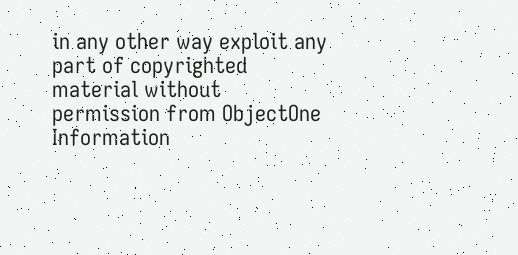in any other way exploit any part of copyrighted material without permission from ObjectOne Information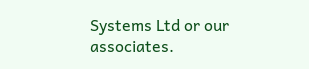Systems Ltd or our associates.